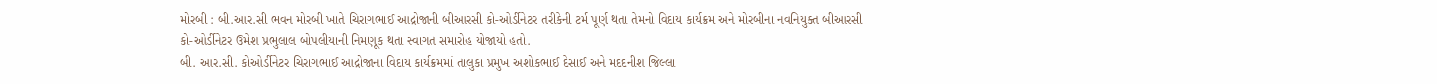મોરબી : બી.આર.સી ભવન મોરબી ખાતે ચિરાગભાઈ આદ્રોજાની બીઆરસી કો-ઓર્ડીનેટર તરીકેની ટર્મ પૂર્ણ થતા તેમનો વિદાય કાર્યક્રમ અને મોરબીના નવનિયુક્ત બીઆરસી કો-ઓર્ડીનેટર ઉમેશ પ્રભુલાલ બોપલીયાની નિમણૂક થતા સ્વાગત સમારોહ યોજાયો હતો.
બી. આર.સી. કોઓર્ડીનેટર ચિરાગભાઈ આદ્રોજાના વિદાય કાર્યક્રમમાં તાલુકા પ્રમુખ અશોકભાઈ દેસાઈ અને મદદનીશ જિલ્લા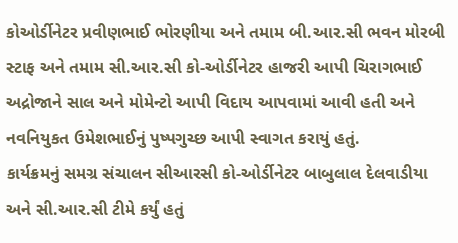કોઓર્ડીનેટર પ્રવીણભાઈ ભોરણીયા અને તમામ બી.આર.સી ભવન મોરબી સ્ટાફ અને તમામ સી.આર.સી કો-ઓર્ડીનેટર હાજરી આપી ચિરાગભાઈ અદ્રોજાને સાલ અને મોમેન્ટો આપી વિદાય આપવામાં આવી હતી અને નવનિયુકત ઉમેશભાઈનું પુષ્પગુચ્છ આપી સ્વાગત કરાયું હતું.
કાર્યક્રમનું સમગ્ર સંચાલન સીઆરસી કો-ઓર્ડીનેટર બાબુલાલ દેલવાડીયા અને સી.આર.સી ટીમે કર્યું હતું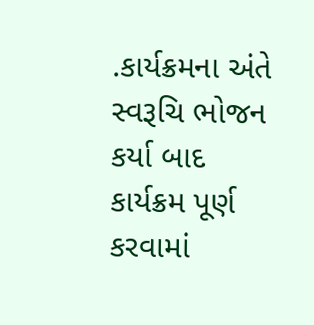.કાર્યક્રમના અંતે સ્વરૂચિ ભોજન કર્યા બાદ કાર્યક્રમ પૂર્ણ કરવામાં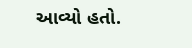આવ્યો હતો.